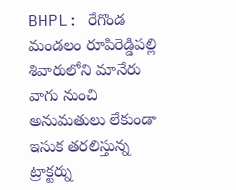BHPL: రేగొండ మండలం రూపిరెడ్డిపల్లి శివారులోని మానేరు వాగు నుంచి అనుమతులు లేకుండా ఇసుక తరలిస్తున్న ట్రాక్టర్ను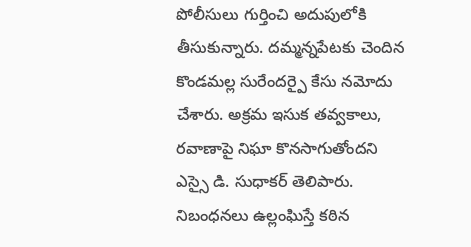పోలీసులు గుర్తించి అదుపులోకి తీసుకున్నారు. దమ్మన్నపేటకు చెందిన కొండమల్ల సురేందర్పై కేసు నమోదు చేశారు. అక్రమ ఇసుక తవ్వకాలు, రవాణాపై నిఘా కొనసాగుతోందని ఎస్సై డి. సుధాకర్ తెలిపారు. నిబంధనలు ఉల్లంఘిస్తే కఠిన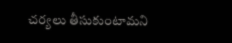చర్యలు తీసుకుంటామని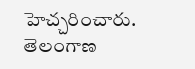హెచ్చరించారు.
తెలంగాణ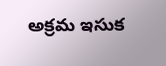అక్రమ ఇసుక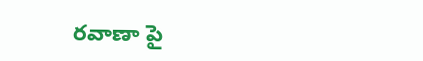రవాణా పై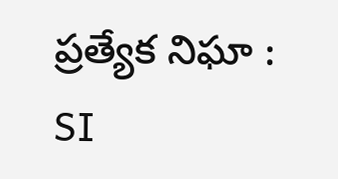ప్రత్యేక నిఘా : SI